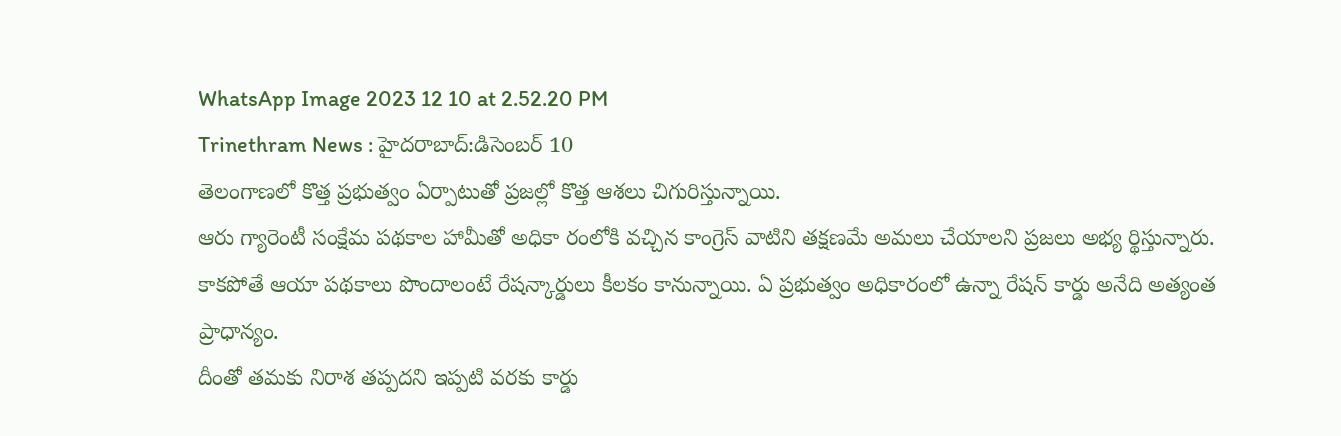WhatsApp Image 2023 12 10 at 2.52.20 PM
Trinethram News : హైదరాబాద్:డిసెంబర్ 10
తెలంగాణలో కొత్త ప్రభుత్వం ఏర్పాటుతో ప్రజల్లో కొత్త ఆశలు చిగురిస్తున్నాయి.
ఆరు గ్యారెంటీ సంక్షేమ పథకాల హామీతో అధికా రంలోకి వచ్చిన కాంగ్రెస్ వాటిని తక్షణమే అమలు చేయాలని ప్రజలు అభ్య ర్థిస్తున్నారు.
కాకపోతే ఆయా పథకాలు పొందాలంటే రేషన్కార్డులు కీలకం కానున్నాయి. ఏ ప్రభుత్వం అధికారంలో ఉన్నా రేషన్ కార్డు అనేది అత్యంత ప్రాధాన్యం.
దీంతో తమకు నిరాశ తప్పదని ఇప్పటి వరకు కార్డు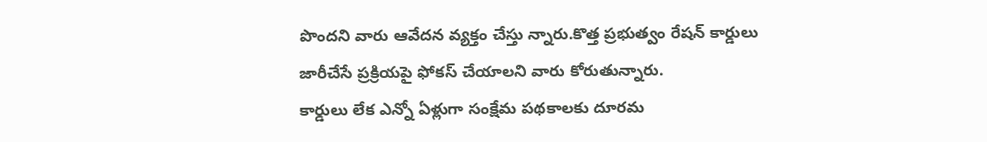పొందని వారు ఆవేదన వ్యక్తం చేస్తు న్నారు.కొత్త ప్రభుత్వం రేషన్ కార్డులు జారీచేసే ప్రక్రియపై ఫోకస్ చేయాలని వారు కోరుతున్నారు.
కార్డులు లేక ఎన్నో ఏళ్లుగా సంక్షేమ పథకాలకు దూరమ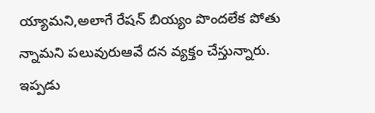య్యామని,అలాగే రేషన్ బియ్యం పొందలేక పోతు న్నామని పలువురుఆవే దన వ్యక్తం చేస్తున్నారు.
ఇప్పడు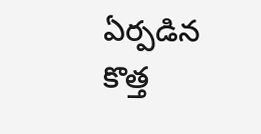ఏర్పడిన కొత్త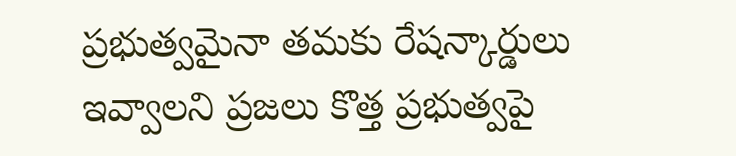ప్రభుత్వమైనా తమకు రేషన్కార్డులు ఇవ్వాలని ప్రజలు కొత్త ప్రభుత్వపై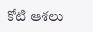కోటి ఆశలు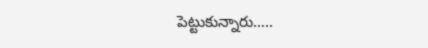పెట్టుకున్నారు…..